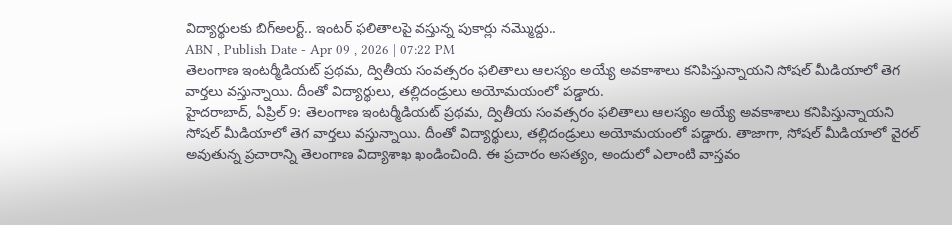విద్యార్థులకు బిగ్అలర్ట్.. ఇంటర్ ఫలితాలపై వస్తున్న పుకార్లు నమ్మొద్దు..
ABN , Publish Date - Apr 09 , 2026 | 07:22 PM
తెలంగాణ ఇంటర్మీడియట్ ప్రథమ, ద్వితీయ సంవత్సరం ఫలితాలు ఆలస్యం అయ్యే అవకాశాలు కనిపిస్తున్నాయని సోషల్ మీడియాలో తెగ వార్తలు వస్తున్నాయి. దీంతో విద్యార్థులు, తల్లిదండ్రులు అయోమయంలో పడ్డారు.
హైదరాబాద్, ఏప్రిల్ 9: తెలంగాణ ఇంటర్మీడియట్ ప్రథమ, ద్వితీయ సంవత్సరం ఫలితాలు ఆలస్యం అయ్యే అవకాశాలు కనిపిస్తున్నాయని సోషల్ మీడియాలో తెగ వార్తలు వస్తున్నాయి. దీంతో విద్యార్థులు, తల్లిదండ్రులు అయోమయంలో పడ్డారు. తాజాగా, సోషల్ మీడియాలో వైరల్ అవుతున్న ప్రచారాన్ని తెలంగాణ విద్యాశాఖ ఖండించింది. ఈ ప్రచారం అసత్యం, అందులో ఎలాంటి వాస్తవం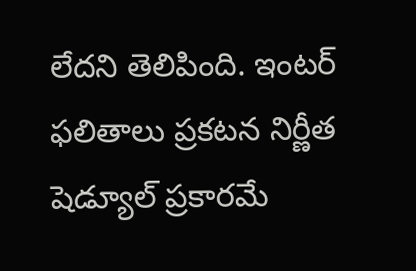లేదని తెలిపింది. ఇంటర్ ఫలితాలు ప్రకటన నిర్ణీత షెడ్యూల్ ప్రకారమే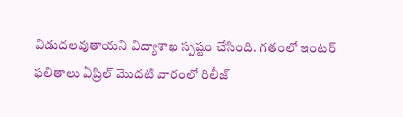విడుదలవుతాయని విద్యాశాఖ స్పష్టం చేసింది. గతంలో ఇంటర్ ఫలితాలు ఏప్రిల్ మొదటి వారంలో రిలీజ్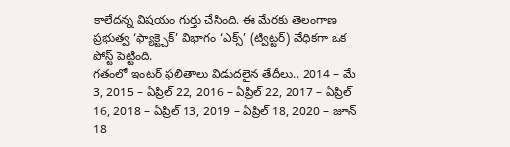కాలేదన్న విషయం గుర్తు చేసింది. ఈ మేరకు తెలంగాణ ప్రభుత్వ ‘ఫ్యాక్ట్చెక్’ విభాగం ‘ఎక్స్’ (ట్విట్టర్) వేధికగా ఒక పోస్ట్ పెట్టింది.
గతంలో ఇంటర్ ఫలితాలు విడుదలైన తేదీలు.. 2014 – మే 3, 2015 – ఏప్రిల్ 22, 2016 – ఏప్రిల్ 22, 2017 – ఏప్రిల్ 16, 2018 – ఏప్రిల్ 13, 2019 – ఏప్రిల్ 18, 2020 – జూన్ 18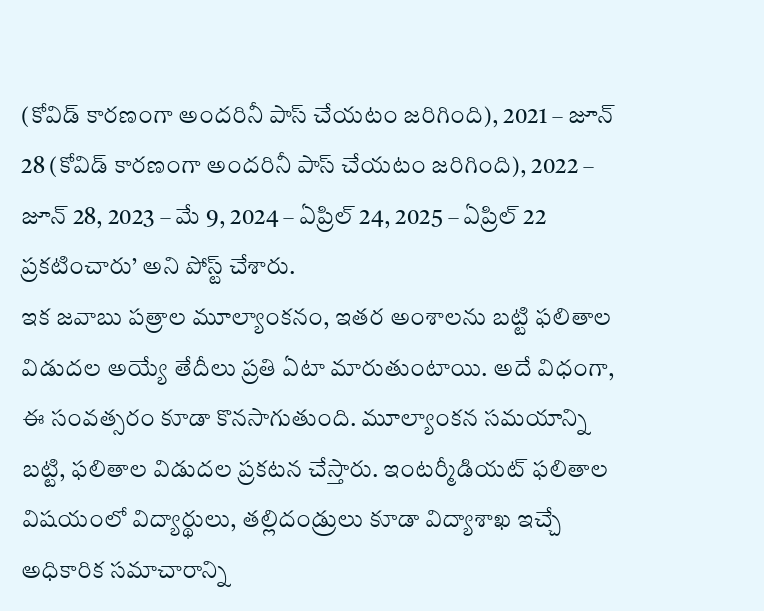(కోవిడ్ కారణంగా అందరినీ పాస్ చేయటం జరిగింది), 2021 – జూన్ 28 (కోవిడ్ కారణంగా అందరినీ పాస్ చేయటం జరిగింది), 2022 – జూన్ 28, 2023 – మే 9, 2024 – ఏప్రిల్ 24, 2025 – ఏప్రిల్ 22 ప్రకటించారు’ అని పోస్ట్ చేశారు.
ఇక జవాబు పత్రాల మూల్యాంకనం, ఇతర అంశాలను బట్టి ఫలితాల విడుదల అయ్యే తేదీలు ప్రతి ఏటా మారుతుంటాయి. అదే విధంగా, ఈ సంవత్సరం కూడా కొనసాగుతుంది. మూల్యాంకన సమయాన్ని బట్టి, ఫలితాల విడుదల ప్రకటన చేస్తారు. ఇంటర్మీడియట్ ఫలితాల విషయంలో విద్యార్థులు, తల్లిదండ్రులు కూడా విద్యాశాఖ ఇచ్చే అధికారిక సమాచారాన్ని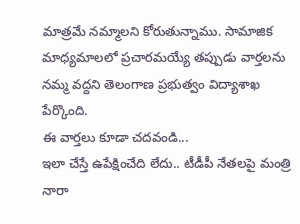మాత్రమే నమ్మాలని కోరుతున్నాము. సామాజిక మాధ్యమాలలో ప్రచారమయ్యే తప్పుడు వార్తలను నమ్మ వద్దని తెలంగాణ ప్రభుత్వం విద్యాశాఖ పేర్కొంది.
ఈ వార్తలు కూడా చదవండి...
ఇలా చేస్తే ఉపేక్షించేది లేదు.. టీడీపీ నేతలపై మంత్రి నారా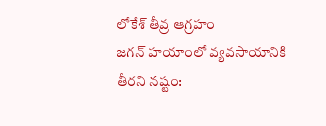లోకేశ్ తీవ్ర ఆగ్రహం
జగన్ హయాంలో వ్యవసాయానికి తీరని నష్టం: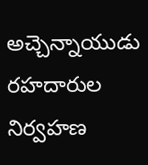అచ్చెన్నాయుడు
రహదారుల నిర్వహణ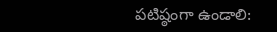పటిష్ఠంగా ఉండాలి: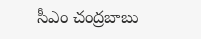సీఎం చంద్రబాబు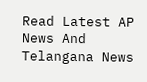Read Latest AP News And Telangana News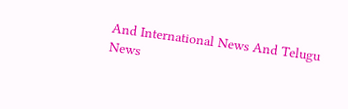And International News And Telugu News